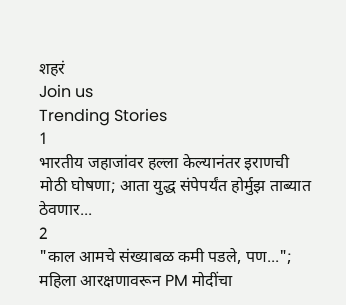शहरं
Join us
Trending Stories
1
भारतीय जहाजांवर हल्ला केल्यानंतर इराणची मोठी घोषणा; आता युद्ध संपेपर्यंत होर्मुझ ताब्यात ठेवणार...
2
"काल आमचे संख्याबळ कमी पडले, पण..."; महिला आरक्षणावरून PM मोदींचा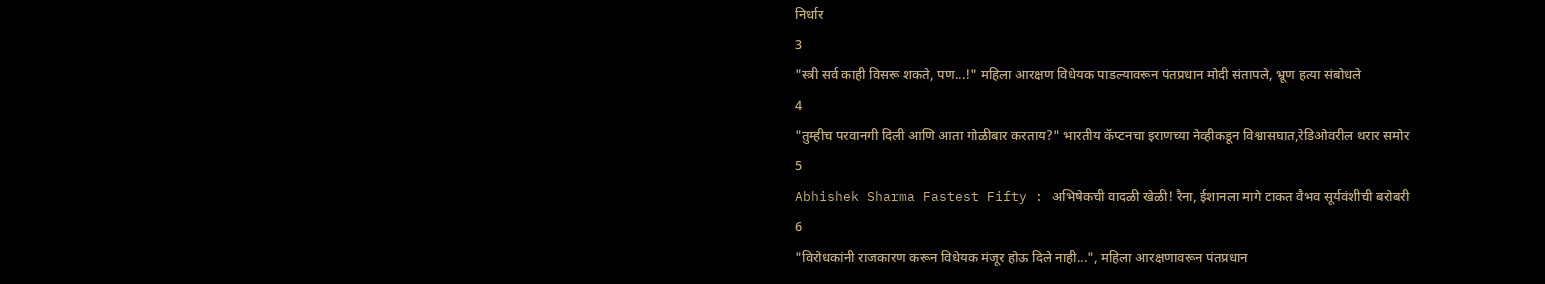निर्धार
3
"स्त्री सर्व काही विसरू शकते, पण...!" महिला आरक्षण विधेयक पाडल्यावरून पंतप्रधान मोदी संतापले, भ्रूण हत्या संबोधले
4
"तुम्हीच परवानगी दिली आणि आता गोळीबार करताय?" भारतीय कॅप्टनचा इराणच्या नेव्हीकडून विश्वासघात,रेडिओवरील थरार समोर
5
Abhishek Sharma Fastest Fifty : अभिषेकची वादळी खेळी! रैना, ईशानला मागे टाकत वैभव सूर्यवंशीची बरोबरी
6
"विरोधकांनी राजकारण करून विधेयक मंजूर होऊ दिले नाही...", महिला आरक्षणावरून पंतप्रधान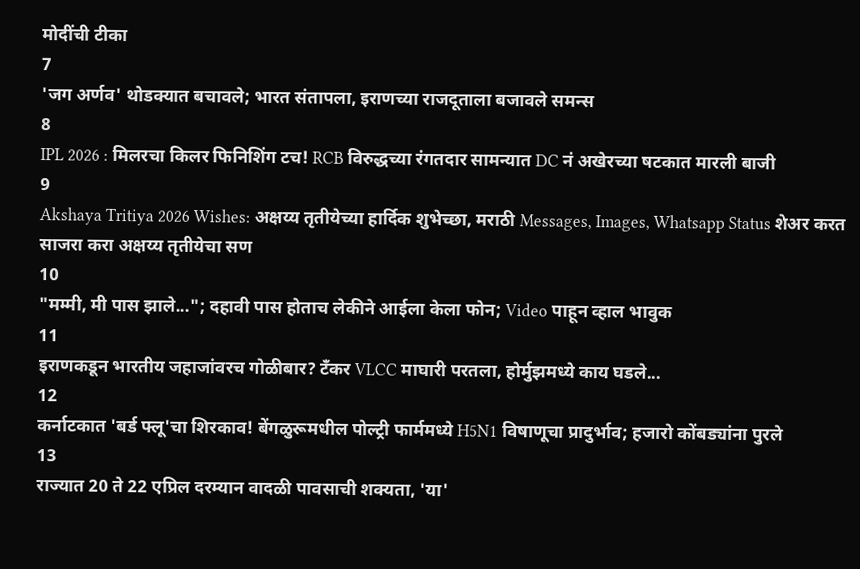मोदींची टीका
7
'जग अर्णव' थोडक्यात बचावले; भारत संतापला, इराणच्या राजदूताला बजावले समन्स
8
IPL 2026 : मिलरचा किलर फिनिशिंग टच! RCB विरुद्धच्या रंगतदार सामन्यात DC नं अखेरच्या षटकात मारली बाजी
9
Akshaya Tritiya 2026 Wishes: अक्षय्य तृतीयेच्या हार्दिक शुभेच्छा, मराठी Messages, Images, Whatsapp Status शेअर करत साजरा करा अक्षय्य तृतीयेचा सण
10
"मम्मी, मी पास झाले..."; दहावी पास होताच लेकीने आईला केला फोन; Video पाहून व्हाल भावुक
11
इराणकडून भारतीय जहाजांवरच गोळीबार? टँकर VLCC माघारी परतला, होर्मुझमध्ये काय घडले...
12
कर्नाटकात 'बर्ड फ्लू'चा शिरकाव! बेंगळुरूमधील पोल्ट्री फार्ममध्ये H5N1 विषाणूचा प्रादुर्भाव; हजारो कोंबड्यांना पुरले
13
राज्यात 20 ते 22 एप्रिल दरम्यान वादळी पावसाची शक्यता, 'या'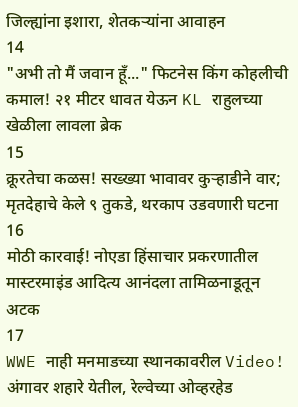जिल्ह्यांना इशारा, शेतकऱ्यांना आवाहन
14
"अभी तो मैं जवान हूँ..." फिटनेस किंग कोहलीची कमाल! २१ मीटर धावत येऊन KL राहुलच्या खेळीला लावला ब्रेक
15
क्रूरतेचा कळस! सख्ख्या भावावर कुऱ्हाडीने वार; मृतदेहाचे केले ९ तुकडे, थरकाप उडवणारी घटना
16
मोठी कारवाई! नोएडा हिंसाचार प्रकरणातील मास्टरमाइंड आदित्य आनंदला तामिळनाडूतून अटक
17
WWE नाही मनमाडच्या स्थानकावरील Video! अंगावर शहारे येतील, रेल्वेच्या ओव्हरहेड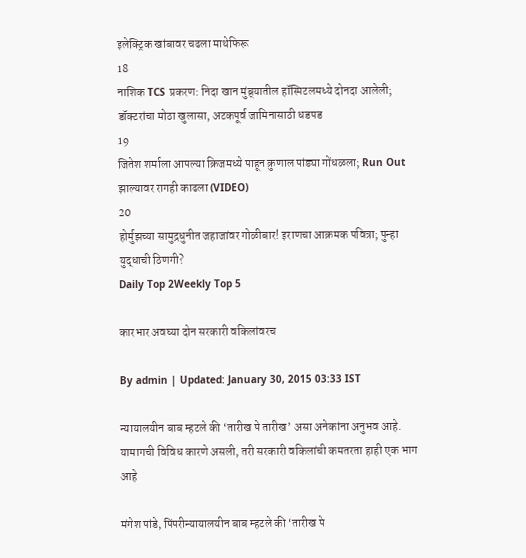इलेक्ट्रिक खांबावर चढला माथेफिरू
18
नाशिक TCS प्रकरण: निदा खान मुंब्र्यातील हॉस्पिटलमध्ये दोनदा आलेली; डॉक्टरांचा मोठा खुलासा, अटकपूर्व जामिनासाठी धडपड
19
जितेश शर्माला आपल्या क्रिजमध्ये पाहून क्रुणाल पांड्या गोंधळला; Run Out झाल्यावर रागही काढला (VIDEO)
20
होर्मुझच्या सामुद्रधुनीत जहाजांवर गोळीबार! इराणचा आक्रमक पवित्रा; पुन्हा युद्धाची ठिणगी?
Daily Top 2Weekly Top 5

कारभार अवघ्या दोन सरकारी वकिलांवरच

By admin | Updated: January 30, 2015 03:33 IST

न्यायालयीन बाब म्हटले की ‘तारीख पे तारीख’ असा अनेकांना अनुभव आहे. यामागची विविध कारणे असली, तरी सरकारी वकिलांची कमतरता हाही एक भाग आहे

मंगेश पांडे, पिंपरीन्यायालयीन बाब म्हटले की ‘तारीख पे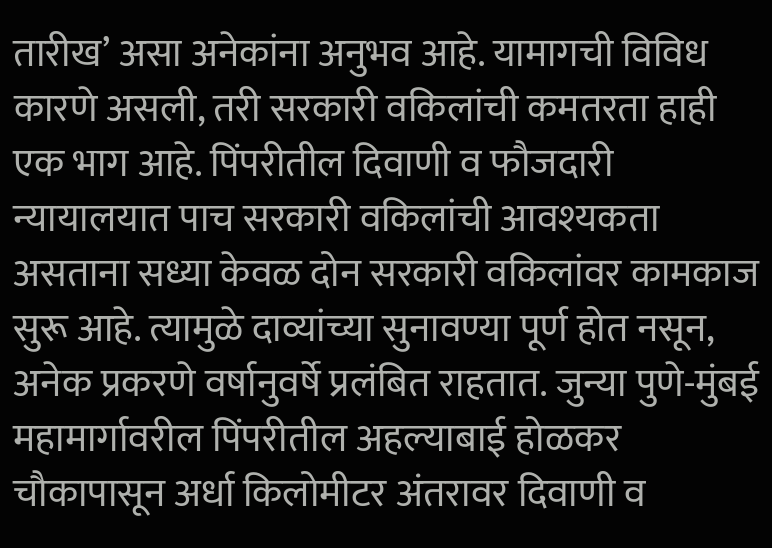तारीख’ असा अनेकांना अनुभव आहे. यामागची विविध कारणे असली, तरी सरकारी वकिलांची कमतरता हाही एक भाग आहे. पिंपरीतील दिवाणी व फौजदारी न्यायालयात पाच सरकारी वकिलांची आवश्यकता असताना सध्या केवळ दोन सरकारी वकिलांवर कामकाज सुरू आहे. त्यामुळे दाव्यांच्या सुनावण्या पूर्ण होत नसून, अनेक प्रकरणे वर्षानुवर्षे प्रलंबित राहतात. जुन्या पुणे-मुंबई महामार्गावरील पिंपरीतील अहल्याबाई होळकर चौकापासून अर्धा किलोमीटर अंतरावर दिवाणी व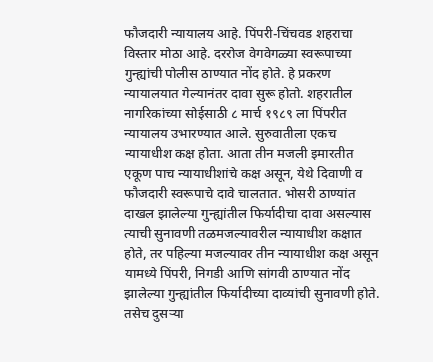फौजदारी न्यायालय आहे. पिंपरी-चिंचवड शहराचा विस्तार मोठा आहे. दररोज वेगवेगळ्या स्वरूपाच्या गुन्ह्यांची पोलीस ठाण्यात नोंद होते. हे प्रकरण न्यायालयात गेल्यानंतर दावा सुरू होतो. शहरातील नागरिकांच्या सोईसाठी ८ मार्च १९८९ ला पिंपरीत न्यायालय उभारण्यात आले. सुरुवातीला एकच न्यायाधीश कक्ष होता. आता तीन मजली इमारतीत एकूण पाच न्यायाधीशांचे कक्ष असून, येथे दिवाणी व फौजदारी स्वरूपाचे दावे चालतात. भोसरी ठाण्यांत दाखल झालेल्या गुन्ह्यांतील फिर्यादीचा दावा असल्यास त्याची सुनावणी तळमजल्यावरील न्यायाधीश कक्षात होते, तर पहिल्या मजल्यावर तीन न्यायाधीश कक्ष असून यामध्ये पिंपरी, निगडी आणि सांगवी ठाण्यात नोंद झालेल्या गुन्ह्यांतील फिर्यादीच्या दाव्यांची सुनावणी होते. तसेच दुसऱ्या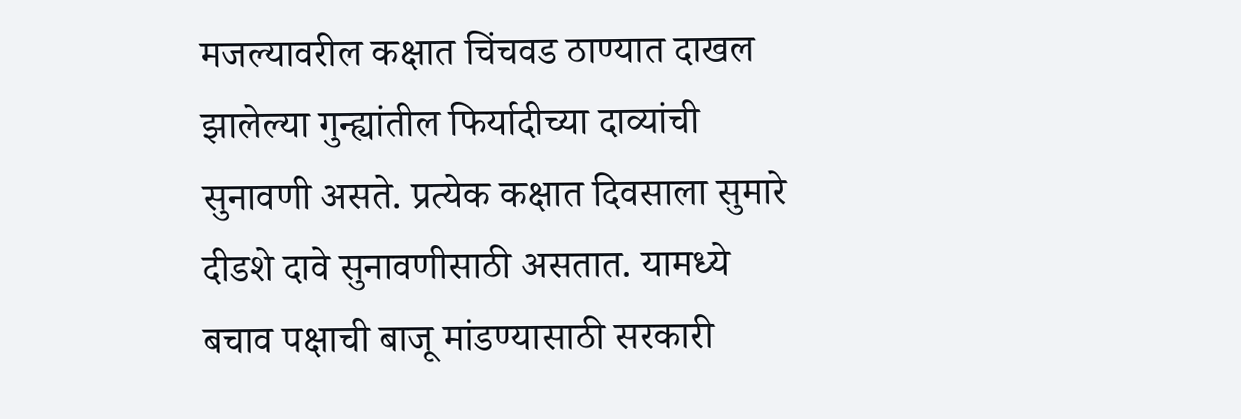मजल्यावरील कक्षात चिंचवड ठाण्यात दाखल झालेल्या गुन्ह्यांतील फिर्यादीच्या दाव्यांची सुनावणी असते. प्रत्येक कक्षात दिवसाला सुमारे दीडशे दावे सुनावणीसाठी असतात. यामध्ये बचाव पक्षाची बाजू मांडण्यासाठी सरकारी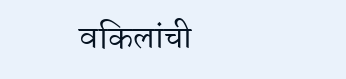वकिलांची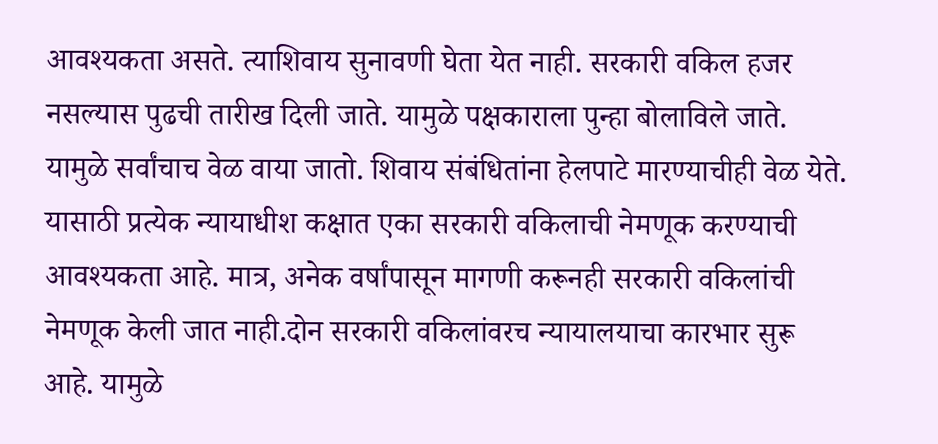आवश्यकता असते. त्याशिवाय सुनावणी घेता येत नाही. सरकारी वकिल हजर नसल्यास पुढची तारीख दिली जाते. यामुळे पक्षकाराला पुन्हा बोलाविले जाते. यामुळे सर्वांचाच वेळ वाया जातो. शिवाय संबंधितांना हेलपाटे मारण्याचीही वेळ येते. यासाठी प्रत्येक न्यायाधीश कक्षात एका सरकारी वकिलाची नेमणूक करण्याची आवश्यकता आहे. मात्र, अनेक वर्षांपासून मागणी करूनही सरकारी वकिलांची नेमणूक केली जात नाही.दोन सरकारी वकिलांवरच न्यायालयाचा कारभार सुरू आहे. यामुळे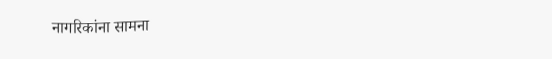नागरिकांना सामना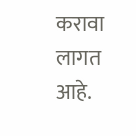करावा लागत आहे.